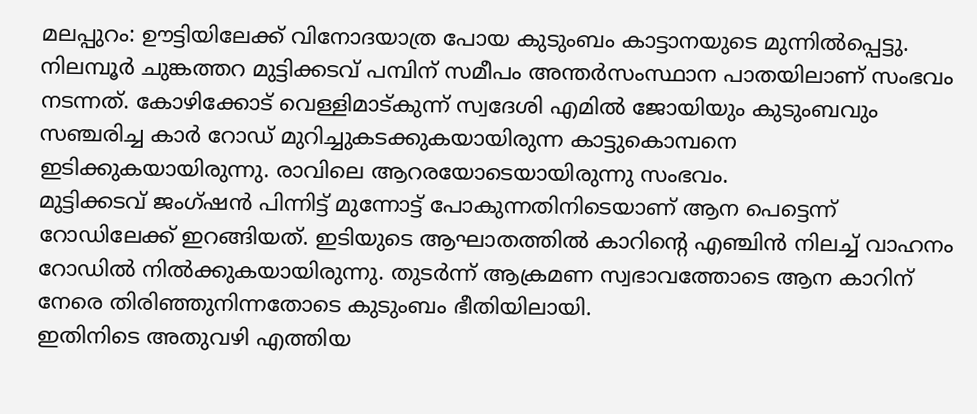മലപ്പുറം: ഊട്ടിയിലേക്ക് വിനോദയാത്ര പോയ കുടുംബം കാട്ടാനയുടെ മുന്നിൽപ്പെട്ടു. നിലമ്പൂർ ചുങ്കത്തറ മുട്ടിക്കടവ് പമ്പിന് സമീപം അന്തർസംസ്ഥാന പാതയിലാണ് സംഭവം നടന്നത്. കോഴിക്കോട് വെള്ളിമാട്കുന്ന് സ്വദേശി എമിൽ ജോയിയും കുടുംബവും സഞ്ചരിച്ച കാർ റോഡ് മുറിച്ചുകടക്കുകയായിരുന്ന കാട്ടുകൊമ്പനെ ഇടിക്കുകയായിരുന്നു. രാവിലെ ആറരയോടെയായിരുന്നു സംഭവം.
മുട്ടിക്കടവ് ജംഗ്ഷൻ പിന്നിട്ട് മുന്നോട്ട് പോകുന്നതിനിടെയാണ് ആന പെട്ടെന്ന് റോഡിലേക്ക് ഇറങ്ങിയത്. ഇടിയുടെ ആഘാതത്തിൽ കാറിന്റെ എഞ്ചിൻ നിലച്ച് വാഹനം റോഡിൽ നിൽക്കുകയായിരുന്നു. തുടർന്ന് ആക്രമണ സ്വഭാവത്തോടെ ആന കാറിന് നേരെ തിരിഞ്ഞുനിന്നതോടെ കുടുംബം ഭീതിയിലായി.
ഇതിനിടെ അതുവഴി എത്തിയ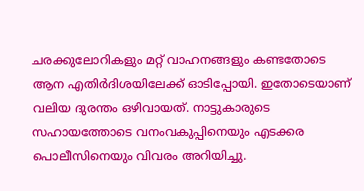ചരക്കുലോറികളും മറ്റ് വാഹനങ്ങളും കണ്ടതോടെ ആന എതിർദിശയിലേക്ക് ഓടിപ്പോയി. ഇതോടെയാണ് വലിയ ദുരന്തം ഒഴിവായത്. നാട്ടുകാരുടെ സഹായത്തോടെ വനംവകുപ്പിനെയും എടക്കര പൊലീസിനെയും വിവരം അറിയിച്ചു.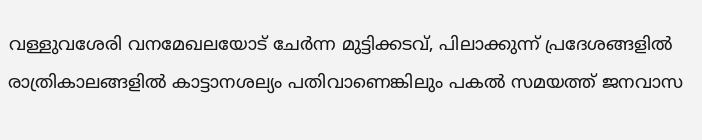വള്ളുവശേരി വനമേഖലയോട് ചേർന്ന മുട്ടിക്കടവ്, പിലാക്കുന്ന് പ്രദേശങ്ങളിൽ രാത്രികാലങ്ങളിൽ കാട്ടാനശല്യം പതിവാണെങ്കിലും പകൽ സമയത്ത് ജനവാസ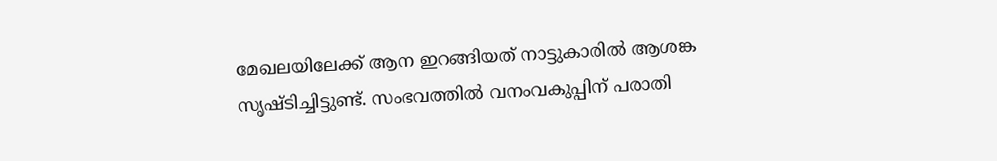മേഖലയിലേക്ക് ആന ഇറങ്ങിയത് നാട്ടുകാരിൽ ആശങ്ക സൃഷ്ടിച്ചിട്ടുണ്ട്. സംഭവത്തിൽ വനംവകുപ്പിന് പരാതി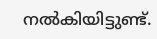നൽകിയിട്ടുണ്ട്.